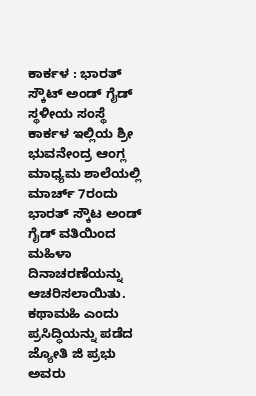ಕಾರ್ಕಳ : ಭಾರತ್ ಸ್ಕೌಟ್ ಅಂಡ್ ಗೈಡ್ ಸ್ಥಳೀಯ ಸಂಸ್ಥೆ ಕಾರ್ಕಳ ಇಲ್ಲಿಯ ಶ್ರೀ ಭುವನೇಂದ್ರ ಆಂಗ್ಲ ಮಾಧ್ಯಮ ಶಾಲೆಯಲ್ಲಿ ಮಾರ್ಚ್ 7ರಂದು ಭಾರತ್ ಸ್ಕೌಟ ಅಂಡ್ ಗೈಡ್ ವತಿಯಿಂದ ಮಹಿಳಾ ದಿನಾಚರಣೆಯನ್ನು ಆಚರಿಸಲಾಯಿತು.
ಕಥಾಮಹಿ ಎಂದು ಪ್ರಸಿದ್ಧಿಯನ್ನು ಪಡೆದ ಜ್ಯೋತಿ ಜಿ ಪ್ರಭು ಅವರು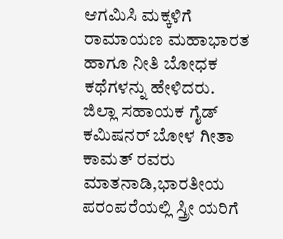ಆಗಮಿಸಿ ಮಕ್ಕಳಿಗೆ ರಾಮಾಯಣ ಮಹಾಭಾರತ ಹಾಗೂ ನೀತಿ ಬೋಧಕ ಕಥೆಗಳನ್ನು ಹೇಳಿದರು.
ಜಿಲ್ಲಾ ಸಹಾಯಕ ಗೈಡ್ ಕಮಿಷನರ್ ಬೋಳ ಗೀತಾ ಕಾಮತ್ ರವರು ಮಾತನಾಡಿ,ಭಾರತೀಯ ಪರಂಪರೆಯಲ್ಲಿ ಸ್ತ್ರೀ ಯರಿಗೆ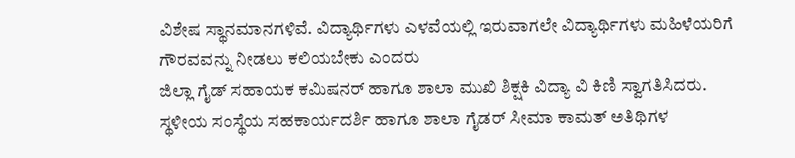ವಿಶೇಷ ಸ್ಥಾನಮಾನಗಳಿವೆ. ವಿದ್ಯಾರ್ಥಿಗಳು ಎಳವೆಯಲ್ಲಿ ಇರುವಾಗಲೇ ವಿದ್ಯಾರ್ಥಿಗಳು ಮಹಿಳೆಯರಿಗೆ ಗೌರವವನ್ನು ನೀಡಲು ಕಲಿಯಬೇಕು ಎಂದರು
ಜಿಲ್ಲಾ ಗೈಡ್ ಸಹಾಯಕ ಕಮಿಷನರ್ ಹಾಗೂ ಶಾಲಾ ಮುಖಿ ಶಿಕ್ಷಕಿ ವಿದ್ಯಾ ವಿ ಕಿಣಿ ಸ್ವಾಗತಿಸಿದರು.
ಸ್ಥಳೀಯ ಸಂಸ್ಥೆಯ ಸಹಕಾರ್ಯದರ್ಶಿ ಹಾಗೂ ಶಾಲಾ ಗೈಡರ್ ಸೀಮಾ ಕಾಮತ್ ಅತಿಥಿಗಳ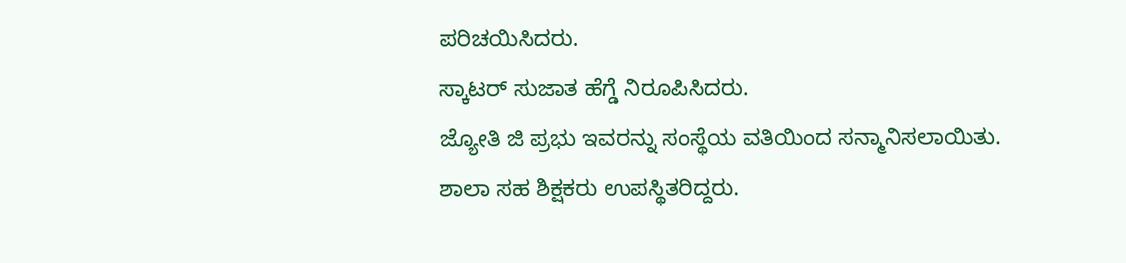ಪರಿಚಯಿಸಿದರು.
ಸ್ಕಾಟರ್ ಸುಜಾತ ಹೆಗ್ಡೆ ನಿರೂಪಿಸಿದರು.
ಜ್ಯೋತಿ ಜಿ ಪ್ರಭು ಇವರನ್ನು ಸಂಸ್ಥೆಯ ವತಿಯಿಂದ ಸನ್ಮಾನಿಸಲಾಯಿತು.
ಶಾಲಾ ಸಹ ಶಿಕ್ಷಕರು ಉಪಸ್ಥಿತರಿದ್ದರು.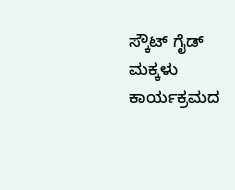ಸ್ಕೌಟ್ ಗೈಡ್ ಮಕ್ಕಳು ಕಾರ್ಯಕ್ರಮದ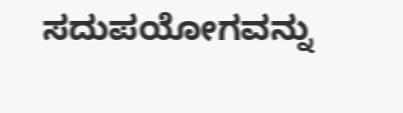ಸದುಪಯೋಗವನ್ನು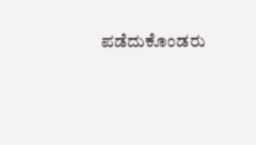ಪಡೆದುಕೊಂಡರು